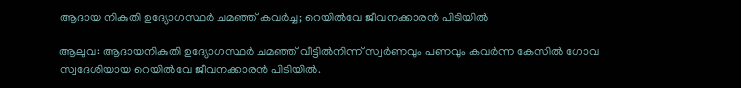ആദായ നികുതി ഉദ്യോഗസ്ഥർ ചമഞ്ഞ് കവർച്ച; റെയിൽവേ ജീവനക്കാരൻ പിടിയിൽ

ആലുവ: ആദായനികുതി ഉദ്യോഗസ്ഥർ ചമഞ്ഞ് വീട്ടിൽനിന്ന് സ്വർണവും പണവും കവർന്ന കേസിൽ ഗോവ സ്വദേശിയായ റെയിൽവേ ജീവനക്കാരൻ പിടിയിൽ.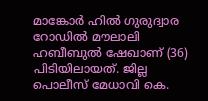മാങ്കോർ ഹിൽ ഗുരുദ്വാര റോഡിൽ മൗലാലി ഹബീബുൽ ഷേഖാണ് (36) പിടിയിലായത്. ജില്ല പൊലീസ് മേധാവി കെ.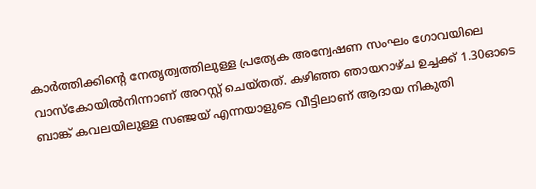കാർത്തിക്കിന്റെ നേതൃത്വത്തിലുള്ള പ്രത്യേക അന്വേഷണ സംഘം ഗോവയിലെ വാസ്കോയിൽനിന്നാണ് അറസ്റ്റ് ചെയ്തത്. കഴിഞ്ഞ ഞായറാഴ്ച ഉച്ചക്ക് 1.30ഓടെ ബാങ്ക് കവലയിലുള്ള സഞ്ജയ് എന്നയാളുടെ വീട്ടിലാണ് ആദായ നികുതി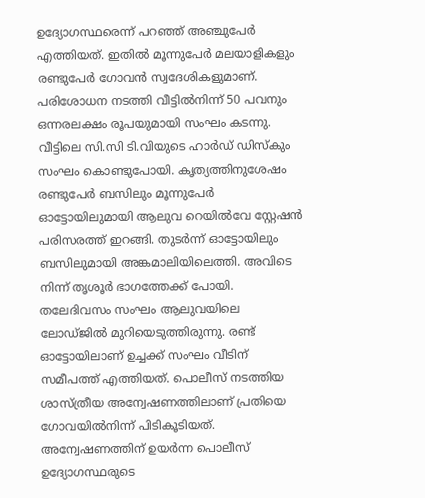ഉദ്യോഗസ്ഥരെന്ന് പറഞ്ഞ് അഞ്ചുപേർ എത്തിയത്. ഇതിൽ മൂന്നുപേർ മലയാളികളും രണ്ടുപേർ ഗോവൻ സ്വദേശികളുമാണ്. പരിശോധന നടത്തി വീട്ടിൽനിന്ന് 50 പവനും ഒന്നരലക്ഷം രൂപയുമായി സംഘം കടന്നു. വീട്ടിലെ സി.സി ടി.വിയുടെ ഹാർഡ് ഡിസ്കും സംഘം കൊണ്ടുപോയി. കൃത്യത്തിനുശേഷം രണ്ടുപേർ ബസിലും മൂന്നുപേർ ഓട്ടോയിലുമായി ആലുവ റെയിൽവേ സ്റ്റേഷൻ പരിസരത്ത് ഇറങ്ങി. തുടർന്ന് ഓട്ടോയിലും ബസിലുമായി അങ്കമാലിയിലെത്തി. അവിടെ നിന്ന് തൃശൂർ ഭാഗത്തേക്ക് പോയി. തലേദിവസം സംഘം ആലുവയിലെ ലോഡ്ജിൽ മുറിയെടുത്തിരുന്നു. രണ്ട് ഓട്ടോയിലാണ് ഉച്ചക്ക് സംഘം വീടിന് സമീപത്ത് എത്തിയത്. പൊലീസ് നടത്തിയ ശാസ്ത്രീയ അന്വേഷണത്തിലാണ് പ്രതിയെ ഗോവയിൽനിന്ന് പിടികൂടിയത്. അന്വേഷണത്തിന് ഉയർന്ന പൊലീസ് ഉദ്യോഗസ്ഥരുടെ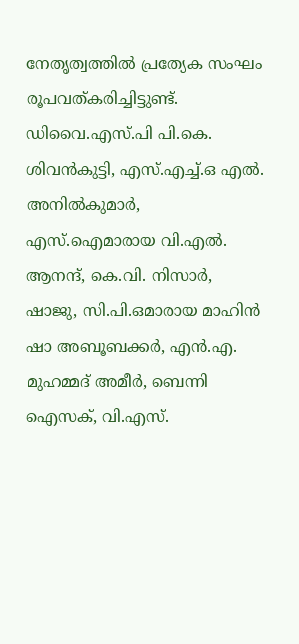നേതൃത്വത്തിൽ പ്രത്യേക സംഘം രൂപവത്കരിച്ചിട്ടുണ്ട്. ഡിവൈ.എസ്.പി പി.കെ. ശിവൻകുട്ടി, എസ്.എച്ച്.ഒ എൽ. അനിൽകുമാർ, എസ്.ഐമാരായ വി.എൽ. ആനന്ദ്, കെ.വി. നിസാർ, ഷാജു, സി.പി.ഒമാരായ മാഹിൻ ഷാ അബൂബക്കർ, എൻ.എ. മുഹമ്മദ് അമീർ, ബെന്നി ഐസക്, വി.എസ്.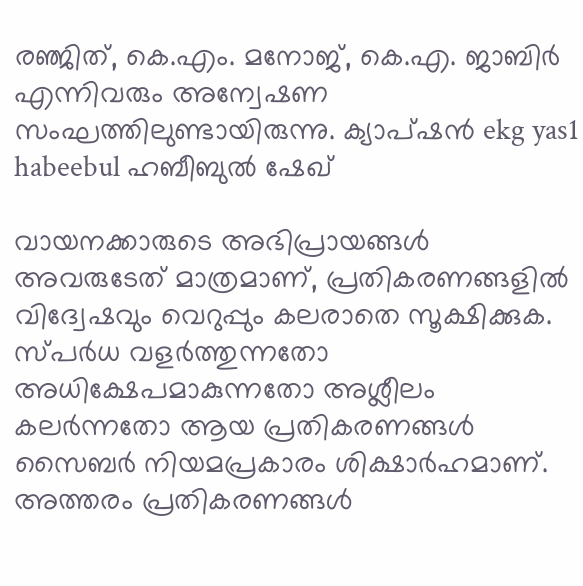രഞ്ജിത്, കെ.എം. മനോജ്, കെ.എ. ജാബിർ എന്നിവരും അന്വേഷണ സംഘത്തിലുണ്ടായിരുന്നു. ക്യാപ്ഷൻ ekg yas1 habeebul ഹബീബുൽ ഷേഖ്

വായനക്കാരുടെ അഭിപ്രായങ്ങള്‍ അവരുടേത് മാത്രമാണ്, പ്രതികരണങ്ങളിൽ വിദ്വേഷവും വെറുപ്പും കലരാതെ സൂക്ഷിക്കുക. സ്പർധ വളർത്തുന്നതോ അധിക്ഷേപമാകുന്നതോ അശ്ലീലം കലർന്നതോ ആയ പ്രതികരണങ്ങൾ സൈബർ നിയമപ്രകാരം ശിക്ഷാർഹമാണ്. അത്തരം പ്രതികരണങ്ങൾ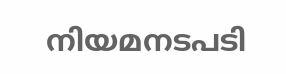നിയമനടപടി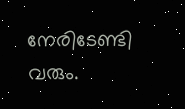നേരിടേണ്ടി വരും.